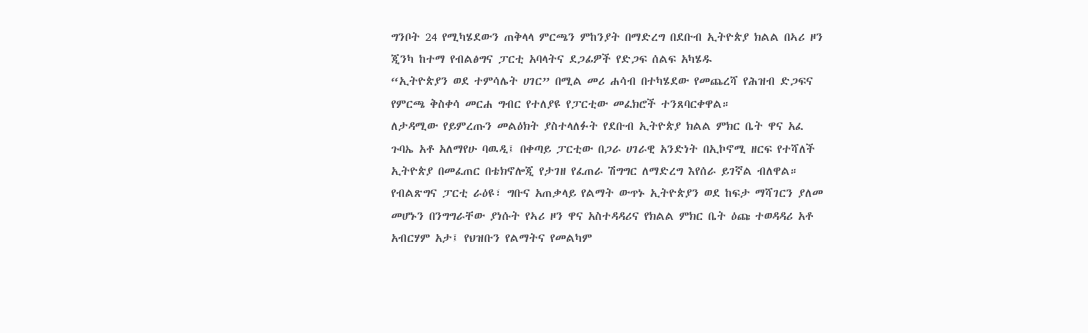ግንቦት 24 የሚካሄደውን ጠቅላላ ምርጫን ምከንያት በማድረግ በደቡብ ኢትዮጵያ ክልል በኣሪ ዞን ጂንካ ከተማ የብልፅግና ፓርቲ አባላትና ደጋፊዎች የድጋፍ ሰልፍ አካሄዱ
“ኢትዮጵያን ወደ ተምሳሌት ሀገር” በሚል መሪ ሐሳብ በተካሄደው የመጨረሻ የሕዝብ ድጋፍና የምርጫ ቅስቀሳ መርሐ ግብር የተለያዩ የፓርቲው መፈክሮች ተንጸባርቀዋል።
ለታዳሚው የይምረጡን መልዕክት ያስተላለፉት የደቡብ ኢትዮጵያ ክልል ምክር ቤት ዋና አፈ ጉባኤ አቶ አለማየሁ ባዉዲ፤ በቀጣይ ፓርቲው በጋራ ሀገራዊ አንድነት በኢኮኖሚ ዘርፍ የተሻለች ኢትዮጵያ በመፈጠር በቴክኖሎጂ የታገዘ የፈጠራ ሽግግር ለማድረግ እየሰራ ይገኛል ብለዋል።
የብልጽግና ፓርቲ ራዕዩ፣ ግቡና አጠቃላይ የልማት ውጥኑ ኢትዮጵያን ወደ ከፍታ ማሻገርን ያለመ መሆኑን በንግግራቸው ያነሱት የኣሪ ዞን ዋና አስተዳዳሪና የክልል ምክር ቤት ዕጩ ተወዳዳሪ አቶ አብርሃም አታ፤ የህዝቡን የልማትና የመልካም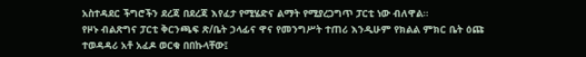አስተዳደር ችግሮችን ደረጃ በደረጃ እየፈታ የሚሄድና ልማት የሚያረጋግጥ ፓርቲ ነው ብለዋል።
የዞኑ ብልጽግና ፓርቲ ቅርንጫፍ ጽ/ቤት ኃላፊና ዋና የመንግሥት ተጠሪ እንዲሁም የክልል ምክር ቤት ዕጩ ተወዳዳሪ አቶ አፈዶ ወርቁ በበኩላቸው፤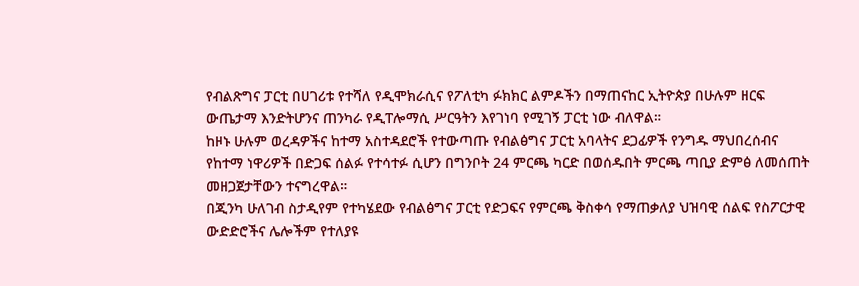የብልጽግና ፓርቲ በሀገሪቱ የተሻለ የዲሞክራሲና የፖለቲካ ፉክክር ልምዶችን በማጠናከር ኢትዮጵያ በሁሉም ዘርፍ ውጤታማ እንድትሆንና ጠንካራ የዲፐሎማሲ ሥርዓትን እየገነባ የሚገኝ ፓርቲ ነው ብለዋል።
ከዞኑ ሁሉም ወረዳዎችና ከተማ አስተዳደሮች የተውጣጡ የብልፅግና ፓርቲ አባላትና ደጋፊዎች የንግዱ ማህበረሰብና የከተማ ነዋሪዎች በድጋፍ ሰልፉ የተሳተፉ ሲሆን በግንቦት 24 ምርጫ ካርድ በወሰዱበት ምርጫ ጣቢያ ድምፅ ለመሰጠት መዘጋጀታቸውን ተናግረዋል።
በጂንካ ሁለገብ ስታዲየም የተካሄደው የብልፅግና ፓርቲ የድጋፍና የምርጫ ቅስቀሳ የማጠቃለያ ህዝባዊ ሰልፍ የስፖርታዊ ውድድሮችና ሌሎችም የተለያዩ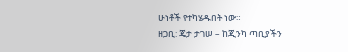ሁነቶች የተካሄዱበት ነው።
ዘጋቢ: ጄታ ታገሠ – ከጂንካ ጣቢያችን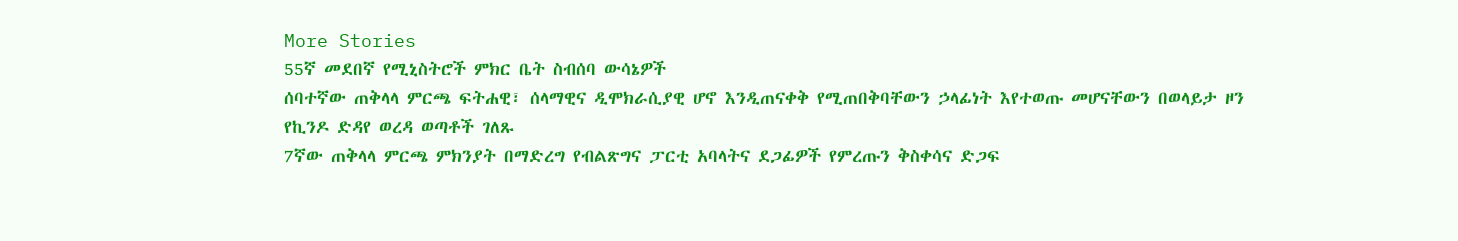More Stories
55ኛ መደበኛ የሚኒስትሮች ምክር ቤት ስብሰባ ውሳኔዎች
ሰባተኛው ጠቅላላ ምርጫ ፍትሐዊ፣ ሰላማዊና ዲሞክራሲያዊ ሆኖ እንዲጠናቀቅ የሚጠበቅባቸውን ኃላፊነት እየተወጡ መሆናቸውን በወላይታ ዞን የኪንዶ ድዳየ ወረዳ ወጣቶች ገለጹ
7ኛው ጠቅላላ ምርጫ ምክንያት በማድረግ የብልጽግና ፓርቲ አባላትና ደጋፊዎች የምረጡን ቅስቀሳና ድጋፍ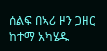ሰልፍ በኣሪ ዞን ጋዘር ከተማ አካሄዱ